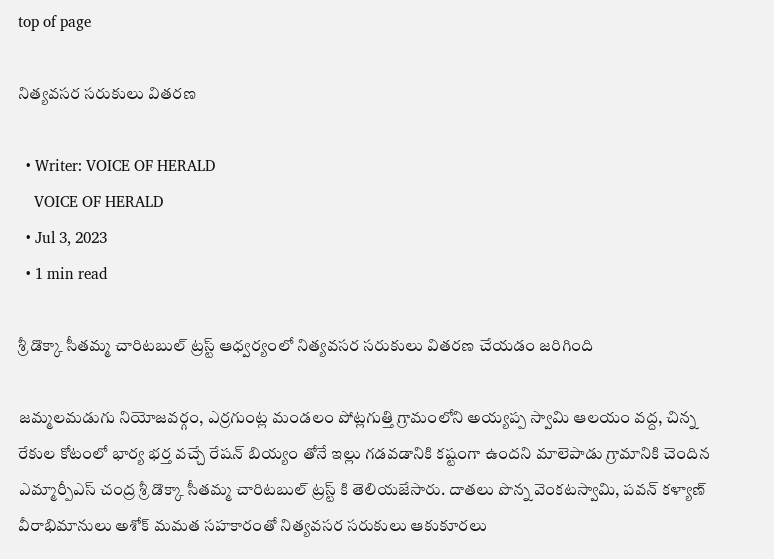top of page

నిత్యవసర సరుకులు వితరణ

  • Writer: VOICE OF HERALD
    VOICE OF HERALD
  • Jul 3, 2023
  • 1 min read

శ్రీ డొక్కా సీతమ్మ చారిటబుల్ ట్రస్ట్ ఆధ్వర్యంలో నిత్యవసర సరుకులు వితరణ చేయడం జరిగింది

జమ్మలమడుగు నియోజవర్గం, ఎర్రగుంట్ల మండలం పోట్లగుత్తి గ్రామంలోని అయ్యప్ప స్వామి ఆలయం వద్ద, చిన్న రేకుల కోటంలో భార్య భర్త వచ్చే రేషన్ బియ్యం తోనే ఇల్లు గడవడానికి కష్టంగా ఉందని మాలెపాడు గ్రామానికి చెందిన ఎమ్మార్పీఎస్ చంద్ర శ్రీ డొక్కా సీతమ్మ చారిటబుల్ ట్రస్ట్ కి తెలియజేసారు. దాతలు పొన్న వెంకటస్వామి, పవన్ కళ్యాణ్ వీరాభిమానులు అశోక్ మమత సహకారంతో నిత్యవసర సరుకులు ఆకుకూరలు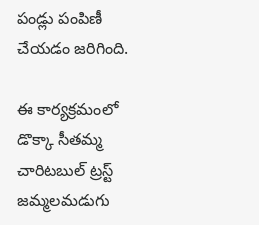పండ్లు పంపిణీ చేయడం జరిగింది.

ఈ కార్యక్రమంలో డొక్కా సీతమ్మ చారిటబుల్ ట్రస్ట్ జమ్మలమడుగు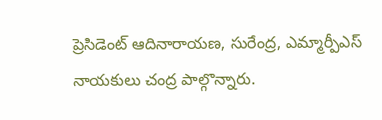ప్రెసిడెంట్ ఆదినారాయణ, సురేంద్ర, ఎమ్మార్పీఎస్ నాయకులు చంద్ర పాల్గొన్నారు.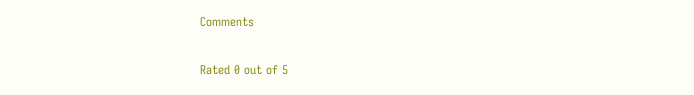Comments

Rated 0 out of 5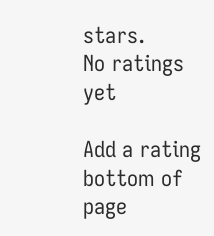stars.
No ratings yet

Add a rating
bottom of page